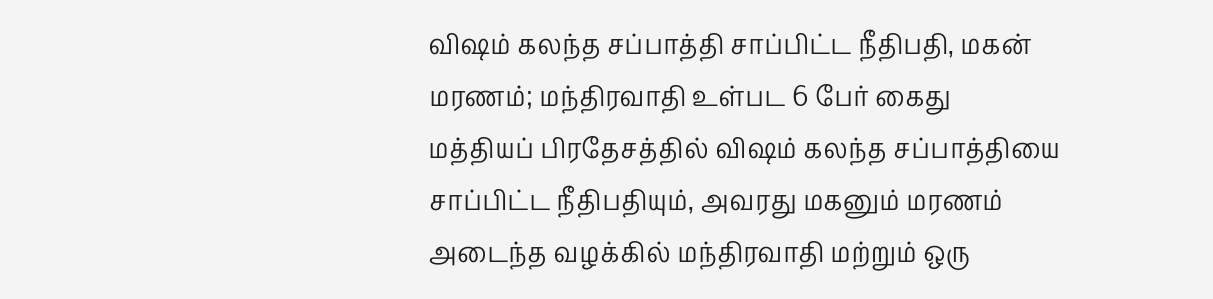விஷம் கலந்த சப்பாத்தி சாப்பிட்ட நீதிபதி, மகன் மரணம்; மந்திரவாதி உள்பட 6 பேர் கைது
மத்தியப் பிரதேசத்தில் விஷம் கலந்த சப்பாத்தியை சாப்பிட்ட நீதிபதியும், அவரது மகனும் மரணம் அடைந்த வழக்கில் மந்திரவாதி மற்றும் ஒரு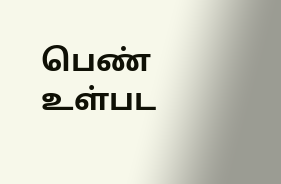பெண் உள்பட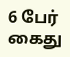6 பேர் கைது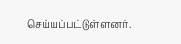செய்யப்பட்டுள்ளனர்.